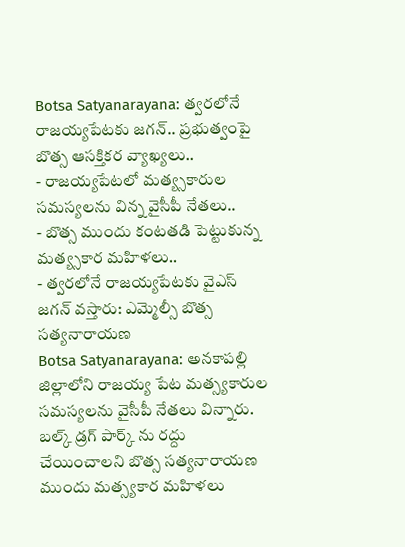Botsa Satyanarayana: త్వరలోనే రాజయ్యపేటకు జగన్.. ప్రభుత్వంపై బొత్స ఆసక్తికర వ్యాఖ్యలు..
- రాజయ్యపేటలో మత్య్సకారుల సమస్యలను విన్న వైసీపీ నేతలు..
- బొత్స ముందు కంటతడి పెట్టుకున్న మత్య్సకార మహిళలు..
- త్వరలోనే రాజయ్యపేటకు వైఎస్ జగన్ వస్తారు: ఎమ్మెల్సీ బొత్స సత్యనారాయణ
Botsa Satyanarayana: అనకాపల్లి జిల్లాలోని రాజయ్య పేట మత్స్యకారుల సమస్యలను వైసీపీ నేతలు విన్నారు. బల్క్ డ్రగ్ పార్క్ ను రద్దు చేయించాలని బొత్స సత్యనారాయణ ముందు మత్స్యకార మహిళలు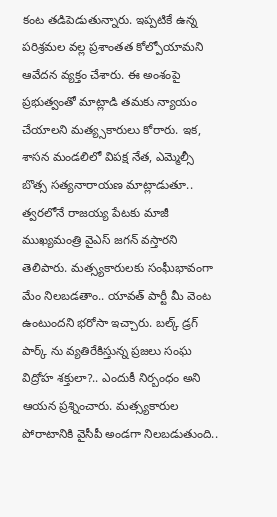కంట తడిపెడుతున్నారు. ఇప్పటికే ఉన్న పరిశ్రమల వల్ల ప్రశాంతత కోల్పోయామని ఆవేదన వ్యక్తం చేశారు. ఈ అంశంపై ప్రభుత్వంతో మాట్లాడి తమకు న్యాయం చేయాలని మత్య్సకారులు కోరారు. ఇక, శాసన మండలిలో విపక్ష నేత, ఎమ్మెల్సీ బొత్స సత్యనారాయణ మాట్లాడుతూ.. త్వరలోనే రాజయ్య పేటకు మాజీ ముఖ్యమంత్రి వైఎస్ జగన్ వస్తారని తెలిపారు. మత్స్యకారులకు సంఘీభావంగా మేం నిలబడతాం.. యావత్ పార్టీ మీ వెంట ఉంటుందని భరోసా ఇచ్చారు. బల్క్ డ్రగ్ పార్క్ ను వ్యతిరేకిస్తున్న ప్రజలు సంఘ విద్రోహ శక్తులా?.. ఎందుకీ నిర్బంధం అని ఆయన ప్రశ్నించారు. మత్స్యకారుల పోరాటానికి వైసీపీ అండగా నిలబడుతుంది..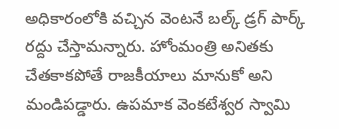అధికారంలోకి వచ్చిన వెంటనే బల్క్ డ్రగ్ పార్క్ రద్దు చేస్తామన్నారు. హోంమంత్రి అనితకు చేతకాకపోతే రాజకీయాలు మానుకో అని మండిపడ్డారు. ఉపమాక వెంకటేశ్వర స్వామి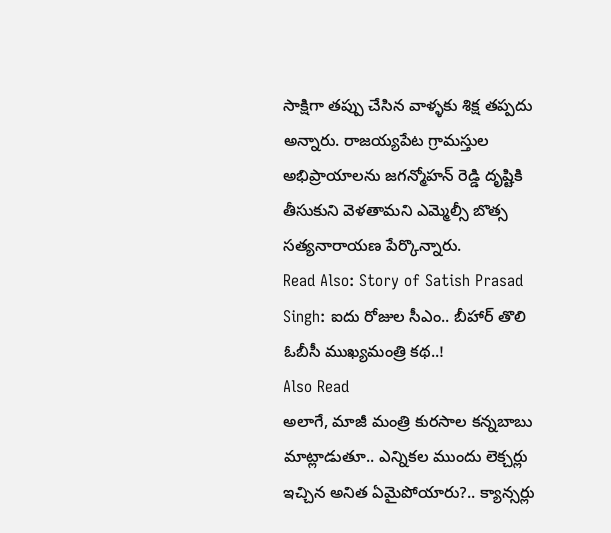సాక్షిగా తప్పు చేసిన వాళ్ళకు శిక్ష తప్పదు అన్నారు. రాజయ్యపేట గ్రామస్తుల అభిప్రాయాలను జగన్మోహన్ రెడ్డి దృష్టికి తీసుకుని వెళతామని ఎమ్మెల్సీ బొత్స సత్యనారాయణ పేర్కొన్నారు.
Read Also: Story of Satish Prasad Singh: ఐదు రోజుల సీఎం.. బీహార్ తొలి ఓబీసీ ముఖ్యమంత్రి కథ..!
Also Read
అలాగే, మాజీ మంత్రి కురసాల కన్నబాబు మాట్లాడుతూ.. ఎన్నికల ముందు లెక్చర్లు ఇచ్చిన అనిత ఏమైపోయారు?.. క్యాన్సర్లు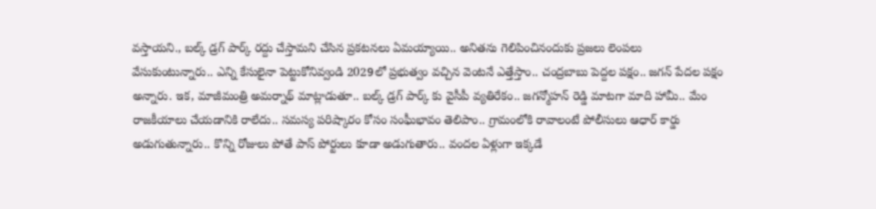వస్తాయని., బల్క్ డ్రగ్ పార్క్ రద్దు చేస్తామని చేసిన ప్రకటనలు ఏమయ్యాయి.. అనితను గెలిపించినందుకు ప్రజలు లెంపలు వేసుకుంటున్నారు.. ఎన్ని కేసులైనా పెట్టుకోనివ్వండి 2029లో ప్రభుత్వం వచ్చిన వెంటనే ఎత్తేస్తాం.. చంద్రబాబు పెద్దల పక్షం.. జగన్ పేదల పక్షం అన్నారు. ఇక, మాజీమంత్రి అమర్నాథ్ మాట్లాడుతూ.. బల్క్ డ్రగ్ పార్క్ కు వైసీపీ వ్యతిరేకం.. జగన్మోహన్ రెడ్డి మాటగా మాది హామీ.. మేం రాజకీయాలు చేయడానికి రాలేదు.. సమస్య పరిష్కారం కోసం సంఘీభావం తెలిపాం.. గ్రామంలోకి రావాలంటే పోలీసులు ఆధార్ కార్డు అడుగుతున్నారు.. కొన్ని రోజులు పోతే పాస్ పోర్టులు కూడా అడుగుతారు.. వందల ఏళ్లుగా ఇక్కడే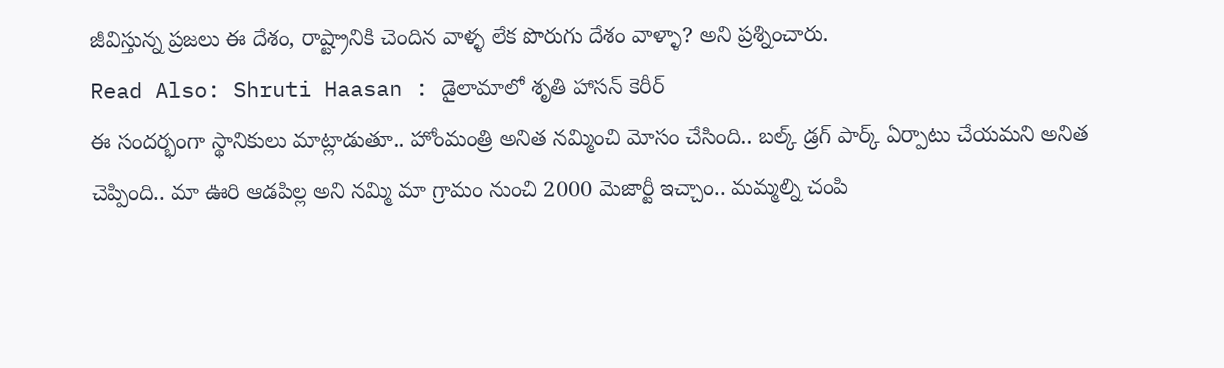జీవిస్తున్న ప్రజలు ఈ దేశం, రాష్ట్రానికి చెందిన వాళ్ళ లేక పొరుగు దేశం వాళ్ళా? అని ప్రశ్నించారు.
Read Also: Shruti Haasan : డైలామాలో శృతి హాసన్ కెరీర్
ఈ సందర్భంగా స్థానికులు మాట్లాడుతూ.. హోంమంత్రి అనిత నమ్మించి మోసం చేసింది.. బల్క్ డ్రగ్ పార్క్ ఏర్పాటు చేయమని అనిత చెప్పింది.. మా ఊరి ఆడపిల్ల అని నమ్మి మా గ్రామం నుంచి 2000 మెజార్టీ ఇచ్చాం.. మమ్మల్ని చంపి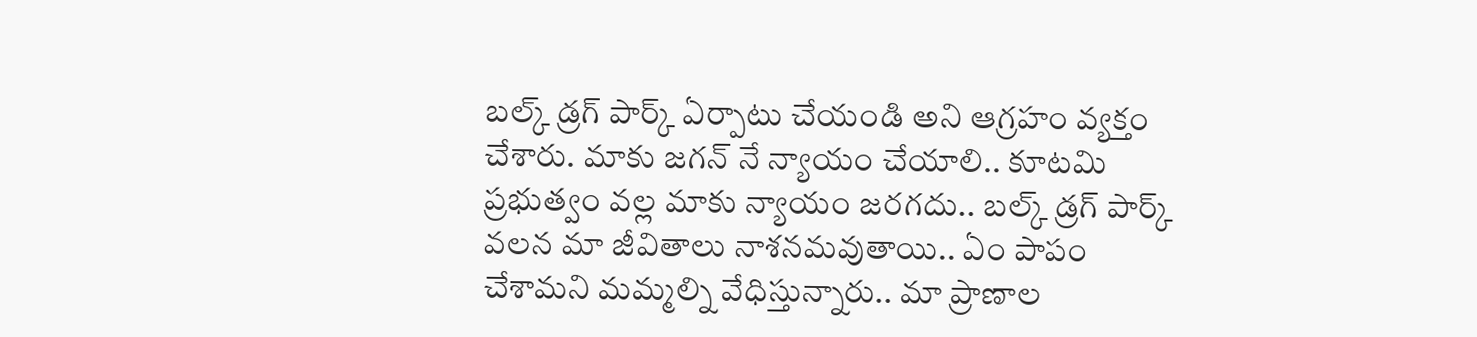బల్క్ డ్రగ్ పార్క్ ఏర్పాటు చేయండి అని ఆగ్రహం వ్యక్తం చేశారు. మాకు జగన్ నే న్యాయం చేయాలి.. కూటమి ప్రభుత్వం వల్ల మాకు న్యాయం జరగదు.. బల్క్ డ్రగ్ పార్క్ వలన మా జీవితాలు నాశనమవుతాయి.. ఏం పాపం చేశామని మమ్మల్ని వేధిస్తున్నారు.. మా ప్రాణాల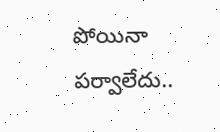పోయినా పర్వాలేదు..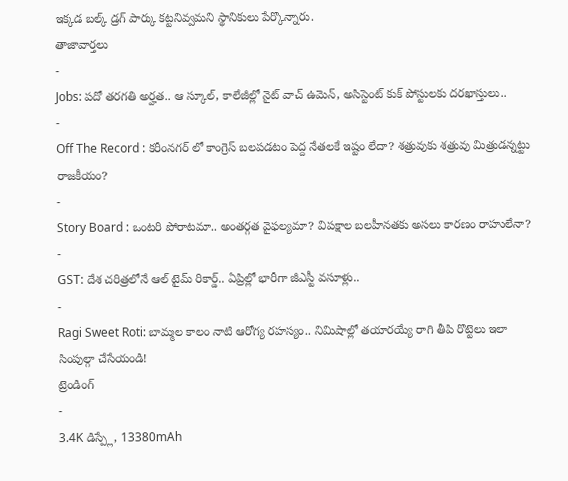ఇక్కడ బల్క్ డ్రగ్ పార్కు కట్టనివ్వమని స్థానికులు పేర్కొన్నారు.
తాజావార్తలు
-
Jobs: పదో తరగతి అర్హత.. ఆ స్కూల్, కాలేజీల్లో నైట్ వాచ్ ఉమెన్, అసిస్టెంట్ కుక్ పోస్టులకు దరఖాస్తులు..
-
Off The Record : కరీంనగర్ లో కాంగ్రెస్ బలపడటం పెద్ద నేతలకే ఇష్టం లేదా? శత్రువుకు శత్రువు మిత్రుడన్నట్టు రాజకీయం?
-
Story Board : ఒంటరి పోరాటమా.. అంతర్గత వైఫల్యమా? విపక్షాల బలహీనతకు అసలు కారణం రాహులేనా?
-
GST: దేశ చరిత్రలోనే ఆల్ టైమ్ రికార్డ్.. ఏప్రిల్లో భారీగా జీఎస్టీ వసూళ్లు..
-
Ragi Sweet Roti: బామ్మల కాలం నాటి ఆరోగ్య రహస్యం.. నిమిషాల్లో తయారయ్యే రాగి తీపి రొట్టెలు ఇలా సింపుల్గా చేసేయండి!
ట్రెండింగ్
-
3.4K డిస్ప్లే, 13380mAh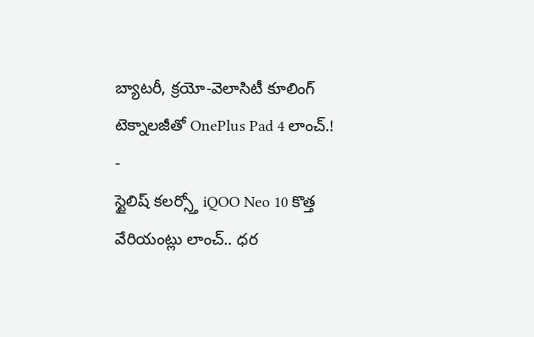బ్యాటరీ, క్రయో-వెలాసిటీ కూలింగ్ టెక్నాలజీతో OnePlus Pad 4 లాంచ్.!
-
స్టైలిష్ కలర్స్తో iQOO Neo 10 కొత్త వేరియంట్లు లాంచ్.. ధర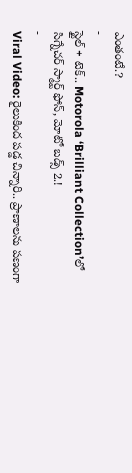ఎంతంటే.?
-
స్టైల్ + టెక్.. Motorola ‘Brilliant Collection’లో సిగ్నేచర్ స్మార్ట్ ఫోన్, మోటో బడ్స్ 2.!
-
Viral Video: రైలుకింద పడ్డ చిన్నారి.. ప్రాణాలను పణంగా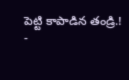పెట్టి కాపాడిన తండ్రి.!
-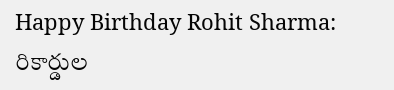Happy Birthday Rohit Sharma: రికార్డుల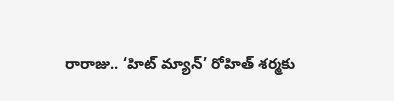రారాజు.. ‘హిట్ మ్యాన్’ రోహిత్ శర్మకు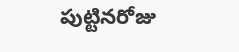పుట్టినరోజు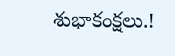శుభాకంక్షలు.!